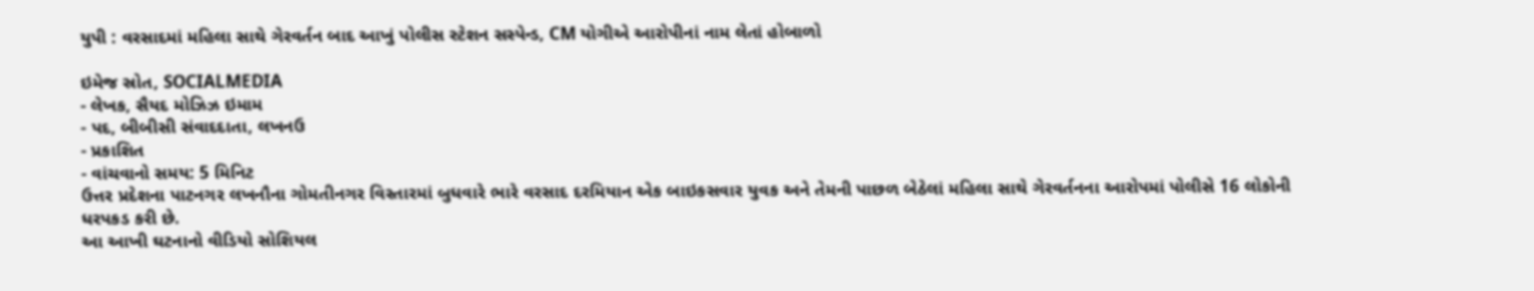યુપી : વરસાદમાં મહિલા સાથે ગેરવર્તન બાદ આખું પોલીસ સ્ટેશન સસ્પેન્ડ, CM યોગીએ આરોપીનાં નામ લેતાં હોબાળો

ઇમેજ સ્રોત, SOCIALMEDIA
- લેખક, સૈયદ મોઝિઝ ઇમામ
- પદ, બીબીસી સંવાદદાતા, લખનઉ
- પ્રકાશિત
- વાંચવાનો સમય: 5 મિનિટ
ઉત્તર પ્રદેશના પાટનગર લખનૌના ગોમતીનગર વિસ્તારમાં બુધવારે ભારે વરસાદ દરમિયાન એક બાઇકસવાર યુવક અને તેમની પાછળ બેઠેલાં મહિલા સાથે ગેરવર્તનના આરોપમાં પોલીસે 16 લોકોની ધરપકડ કરી છે.
આ આખી ઘટનાનો વીડિયો સોશિયલ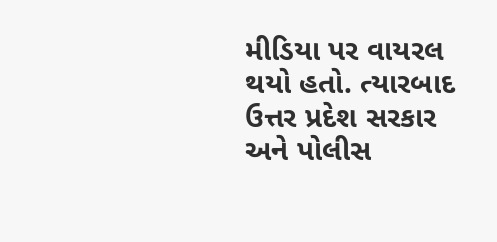મીડિયા પર વાયરલ થયો હતો. ત્યારબાદ ઉત્તર પ્રદેશ સરકાર અને પોલીસ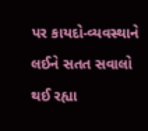પર કાયદો-વ્યવસ્થાને લઈને સતત સવાલો થઈ રહ્યા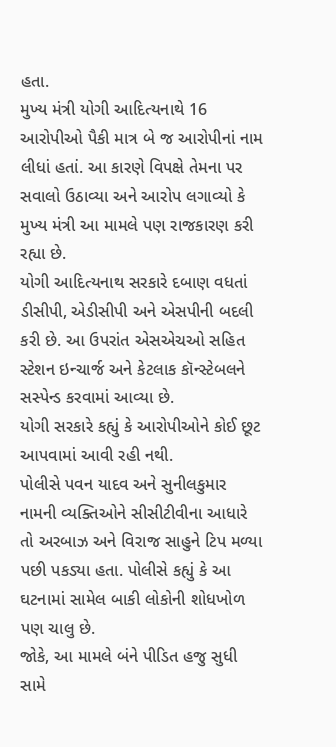હતા.
મુખ્ય મંત્રી યોગી આદિત્યનાથે 16 આરોપીઓ પૈકી માત્ર બે જ આરોપીનાં નામ લીધાં હતાં. આ કારણે વિપક્ષે તેમના પર સવાલો ઉઠાવ્યા અને આરોપ લગાવ્યો કે મુખ્ય મંત્રી આ મામલે પણ રાજકારણ કરી રહ્યા છે.
યોગી આદિત્યનાથ સરકારે દબાણ વધતાં ડીસીપી, એડીસીપી અને એસપીની બદલી કરી છે. આ ઉપરાંત એસએચઓ સહિત સ્ટેશન ઇન્ચાર્જ અને કેટલાક કૉન્સ્ટેબલને સસ્પેન્ડ કરવામાં આવ્યા છે.
યોગી સરકારે કહ્યું કે આરોપીઓને કોઈ છૂટ આપવામાં આવી રહી નથી.
પોલીસે પવન યાદવ અને સુનીલકુમાર નામની વ્યક્તિઓને સીસીટીવીના આધારે તો અરબાઝ અને વિરાજ સાહુને ટિપ મળ્યા પછી પકડ્યા હતા. પોલીસે કહ્યું કે આ ઘટનામાં સામેલ બાકી લોકોની શોધખોળ પણ ચાલુ છે.
જોકે, આ મામલે બંને પીડિત હજુ સુધી સામે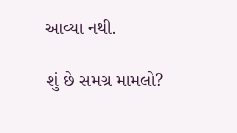આવ્યા નથી.

શું છે સમગ્ર મામલો?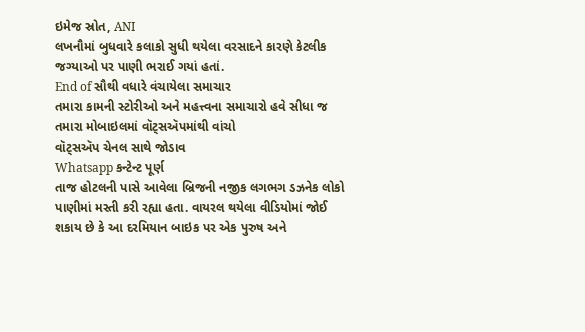ઇમેજ સ્રોત, ANI
લખનૌમાં બુધવારે કલાકો સુધી થયેલા વરસાદને કારણે કેટલીક જગ્યાઓ પર પાણી ભરાઈ ગયાં હતાં.
End of સૌથી વધારે વંચાયેલા સમાચાર
તમારા કામની સ્ટોરીઓ અને મહત્ત્વના સમાચારો હવે સીધા જ તમારા મોબાઇલમાં વૉટ્સઍપમાંથી વાંચો
વૉટ્સઍપ ચેનલ સાથે જોડાવ
Whatsapp કન્ટેન્ટ પૂર્ણ
તાજ હોટલની પાસે આવેલા બ્રિજની નજીક લગભગ ડઝનેક લોકો પાણીમાં મસ્તી કરી રહ્યા હતા. વાયરલ થયેલા વીડિયોમાં જોઈ શકાય છે કે આ દરમિયાન બાઇક પર એક પુરુષ અને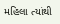મહિલા ત્યાંથી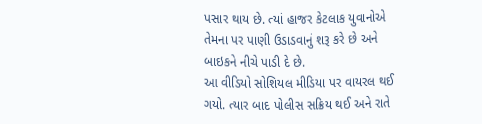પસાર થાય છે. ત્યાં હાજર કેટલાક યુવાનોએ તેમના પર પાણી ઉડાડવાનું શરૂ કરે છે અને બાઇકને નીચે પાડી દે છે.
આ વીડિયો સોશિયલ મીડિયા પર વાયરલ થઈ ગયો. ત્યાર બાદ પોલીસ સક્રિય થઈ અને રાતે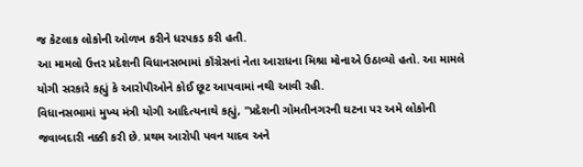જ કેટલાક લોકોની ઓળખ કરીને ધરપકડ કરી હતી.
આ મામલો ઉત્તર પ્રદેશની વિધાનસભામાં કૉંગ્રેસનાં નેતા આરાધના મિશ્રા મોનાએ ઉઠાવ્યો હતો. આ મામલે યોગી સરકારે કહ્યું કે આરોપીઓને કોઈ છૂટ આપવામાં નથી આવી રહી.
વિધાનસભામાં મુખ્ય મંત્રી યોગી આદિત્યનાથે કહ્યું, "પ્રદેશની ગોમતીનગરની ઘટના પર અમે લોકોની જવાબદારી નક્કી કરી છે. પ્રથમ આરોપી પવન યાદવ અને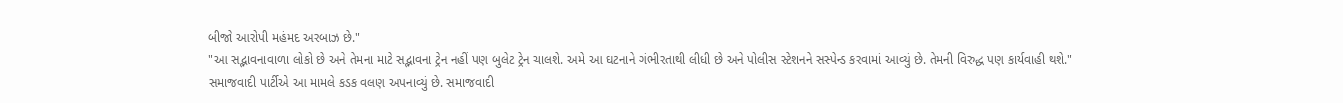બીજો આરોપી મહંમદ અરબાઝ છે."
"આ સદ્ભાવનાવાળા લોકો છે અને તેમના માટે સદ્ભાવના ટ્રેન નહીં પણ બુલેટ ટ્રેન ચાલશે. અમે આ ઘટનાને ગંભીરતાથી લીધી છે અને પોલીસ સ્ટેશનને સસ્પેન્ડ કરવામાં આવ્યું છે. તેમની વિરુદ્ધ પણ કાર્યવાહી થશે."
સમાજવાદી પાર્ટીએ આ મામલે કડક વલણ અપનાવ્યું છે. સમાજવાદી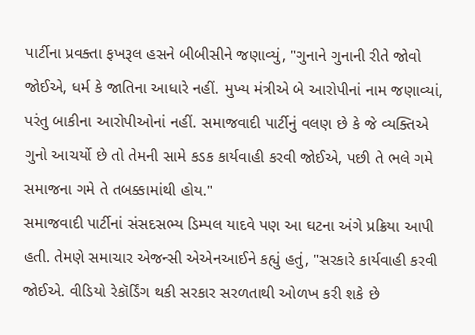પાર્ટીના પ્રવક્તા ફખરૂલ હસને બીબીસીને જણાવ્યું, "ગુનાને ગુનાની રીતે જોવો જોઈએ, ધર્મ કે જાતિના આધારે નહીં. મુખ્ય મંત્રીએ બે આરોપીનાં નામ જણાવ્યાં, પરંતુ બાકીના આરોપીઓનાં નહીં. સમાજવાદી પાર્ટીનું વલણ છે કે જે વ્યક્તિએ ગુનો આચર્યો છે તો તેમની સામે કડક કાર્યવાહી કરવી જોઈએ, પછી તે ભલે ગમે સમાજના ગમે તે તબક્કામાંથી હોય."
સમાજવાદી પાર્ટીનાં સંસદસભ્ય ડિમ્પલ યાદવે પણ આ ઘટના અંગે પ્રક્રિયા આપી હતી. તેમણે સમાચાર એજન્સી એએનઆઈને કહ્યું હતું, "સરકારે કાર્યવાહી કરવી જોઈએ. વીડિયો રેકૉર્ડિંગ થકી સરકાર સરળતાથી ઓળખ કરી શકે છે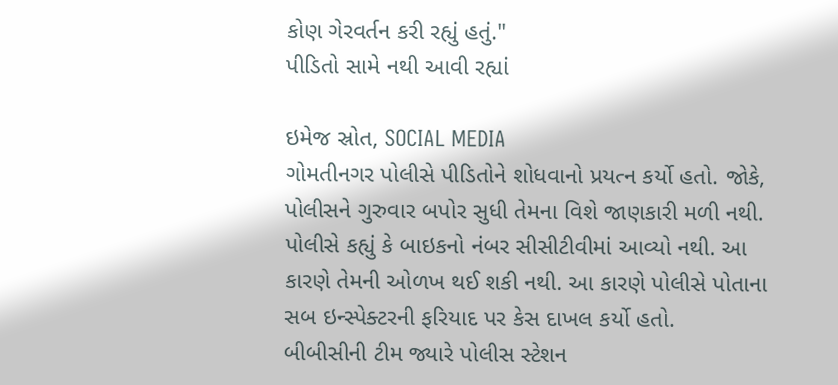કોણ ગેરવર્તન કરી રહ્યું હતું."
પીડિતો સામે નથી આવી રહ્યાં

ઇમેજ સ્રોત, SOCIAL MEDIA
ગોમતીનગર પોલીસે પીડિતોને શોધવાનો પ્રયત્ન કર્યો હતો. જોકે, પોલીસને ગુરુવાર બપોર સુધી તેમના વિશે જાણકારી મળી નથી. પોલીસે કહ્યું કે બાઇકનો નંબર સીસીટીવીમાં આવ્યો નથી. આ કારણે તેમની ઓળખ થઈ શકી નથી. આ કારણે પોલીસે પોતાના સબ ઇન્સ્પેક્ટરની ફરિયાદ પર કેસ દાખલ કર્યો હતો.
બીબીસીની ટીમ જ્યારે પોલીસ સ્ટેશન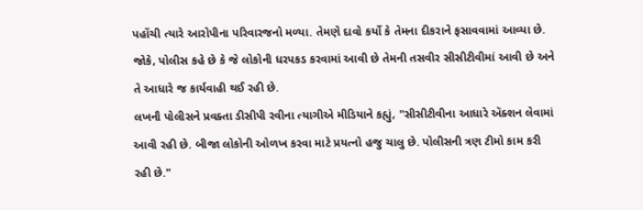પહોંચી ત્યારે આરોપીના પરિવારજનો મળ્યા. તેમણે દાવો કર્યો કે તેમના દીકરાને ફસાવવામાં આવ્યા છે.
જોકે, પોલીસ કહે છે કે જે લોકોની ધરપકડ કરવામાં આવી છે તેમની તસવીર સીસીટીવીમાં આવી છે અને તે આધારે જ કાર્યવાહી થઈ રહી છે.
લખનૌ પોલીસને પ્રવક્તા ડીસીપી રવીના ત્યાગીએ મીડિયાને કહ્યું, "સીસીટીવીના આધારે ઍક્શન લેવામાં આવી રહી છે. બીજા લોકોની ઓળખ કરવા માટે પ્રયત્નો હજુ ચાલુ છે. પોલીસની ત્રણ ટીમો કામ કરી રહી છે."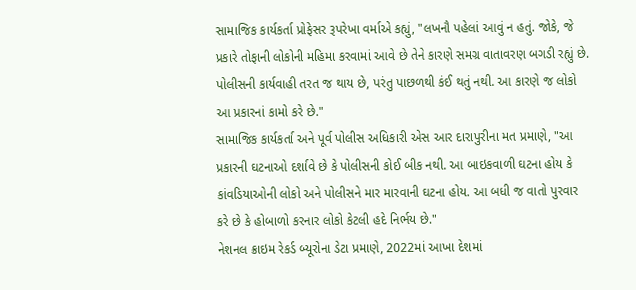સામાજિક કાર્યકર્તા પ્રોફેસર રૂપરેખા વર્માએ કહ્યું, "લખનૌ પહેલાં આવું ન હતું. જોકે, જે પ્રકારે તોફાની લોકોની મહિમા કરવામાં આવે છે તેને કારણે સમગ્ર વાતાવરણ બગડી રહ્યું છે. પોલીસની કાર્યવાહી તરત જ થાય છે, પરંતુ પાછળથી કંઈ થતું નથી. આ કારણે જ લોકો આ પ્રકારનાં કામો કરે છે."
સામાજિક કાર્યકર્તા અને પૂર્વ પોલીસ અધિકારી એસ આર દારાપુરીના મત પ્રમાણે, "આ પ્રકારની ઘટનાઓ દર્શાવે છે કે પોલીસની કોઈ બીક નથી. આ બાઇકવાળી ઘટના હોય કે કાંવડિયાઓની લોકો અને પોલીસને માર મારવાની ઘટના હોય. આ બધી જ વાતો પુરવાર કરે છે કે હોબાળો કરનાર લોકો કેટલી હદે નિર્ભય છે."
નેશનલ ક્રાઇમ રેકર્ડ બ્યૂરોના ડેટા પ્રમાણે, 2022માં આખા દેશમાં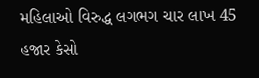મહિલાઓ વિરુદ્ધ લગભગ ચાર લાખ 45 હજાર કેસો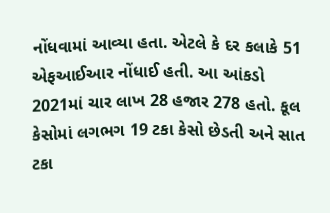નોંધવામાં આવ્યા હતા. એટલે કે દર કલાકે 51 એફઆઈઆર નોંધાઈ હતી. આ આંકડો 2021માં ચાર લાખ 28 હજાર 278 હતો. કૂલ કેસોમાં લગભગ 19 ટકા કેસો છેડતી અને સાત ટકા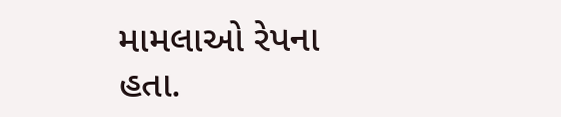મામલાઓ રેપના હતા.